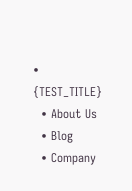• {TEST_TITLE}
  • About Us
  • Blog
  • Company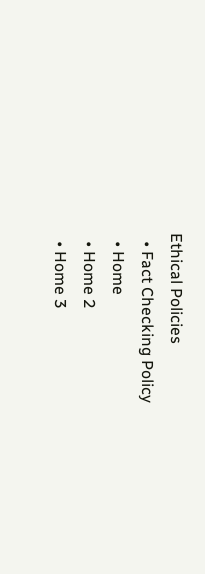Ethical Policies
  • Fact Checking Policy
  • Home
  • Home 2
  • Home 3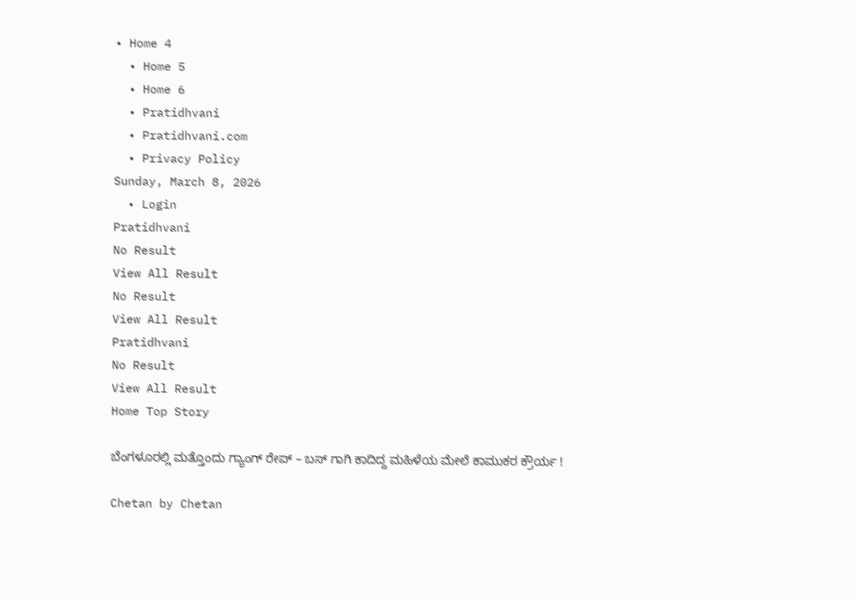• Home 4
  • Home 5
  • Home 6
  • Pratidhvani
  • Pratidhvani.com
  • Privacy Policy
Sunday, March 8, 2026
  • Login
Pratidhvani
No Result
View All Result
No Result
View All Result
Pratidhvani
No Result
View All Result
Home Top Story

ಬೆಂಗಳೂರಲ್ಲಿ ಮತ್ತೊಂದು ಗ್ಯಾಂಗ್ ರೇಪ್ – ಬಸ್ ಗಾಗಿ ಕಾದಿದ್ದ ಮಹಿಳೆಯ ಮೇಲೆ ಕಾಮುಕರ ಕ್ರೌರ್ಯ !

Chetan by Chetan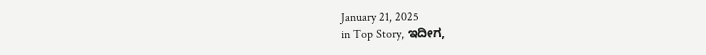January 21, 2025
in Top Story, ಇದೀಗ,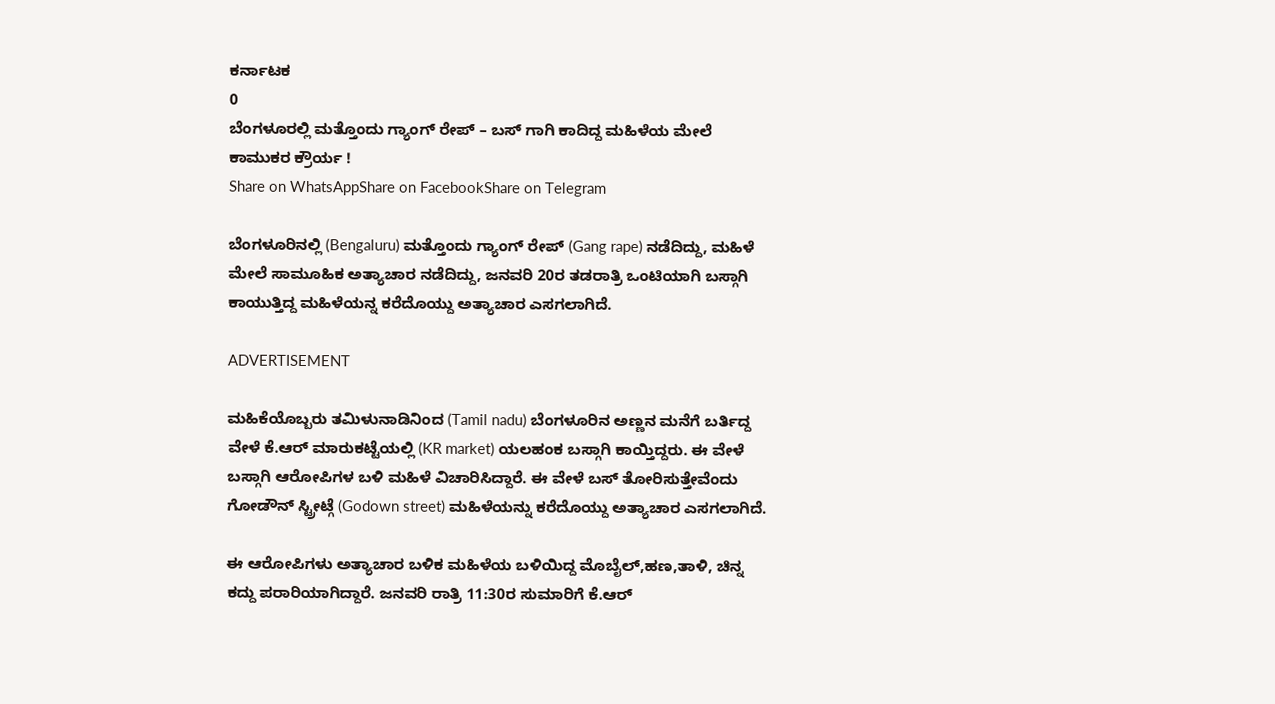ಕರ್ನಾಟಕ
0
ಬೆಂಗಳೂರಲ್ಲಿ ಮತ್ತೊಂದು ಗ್ಯಾಂಗ್ ರೇಪ್ – ಬಸ್ ಗಾಗಿ ಕಾದಿದ್ದ ಮಹಿಳೆಯ ಮೇಲೆ ಕಾಮುಕರ ಕ್ರೌರ್ಯ !
Share on WhatsAppShare on FacebookShare on Telegram

ಬೆಂಗಳೂರಿನಲ್ಲಿ (Bengaluru) ಮತ್ತೊಂದು ಗ್ಯಾಂಗ್ ರೇಪ್ (Gang rape) ನಡೆದಿದ್ದು, ಮಹಿಳೆ ಮೇಲೆ ಸಾಮೂಹಿಕ ಅತ್ಯಾಚಾರ ನಡೆದಿದ್ದು, ಜನವರಿ 20ರ ತಡರಾತ್ರಿ ಒಂಟಿಯಾಗಿ ಬಸ್ಗಾಗಿ ಕಾಯುತ್ತಿದ್ದ ಮಹಿಳೆಯನ್ನ ಕರೆದೊಯ್ದು ಅತ್ಯಾಚಾರ ಎಸಗಲಾಗಿದೆ.

ADVERTISEMENT

ಮಹಿಕೆಯೊಬ್ಬರು ತಮಿಳುನಾಡಿನಿಂದ (Tamil nadu) ಬೆಂಗಳೂರಿನ ಅಣ್ಣನ ಮನೆಗೆ ಬರ್ತಿದ್ದ ವೇಳೆ ಕೆ.ಆರ್ ಮಾರುಕಟ್ಟೆಯಲ್ಲಿ (KR market) ಯಲಹಂಕ ಬಸ್ಗಾಗಿ ಕಾಯ್ತಿದ್ದರು. ಈ ವೇಳೆ ಬಸ್ಗಾಗಿ ಆರೋಪಿಗಳ ಬಳಿ ಮಹಿಳೆ ವಿಚಾರಿಸಿದ್ದಾರೆ. ಈ ವೇಳೆ ಬಸ್ ತೋರಿಸುತ್ತೇವೆಂದು ಗೋಡೌನ್ ಸ್ಟ್ರೀಟ್ಗೆ (Godown street) ಮಹಿಳೆಯನ್ನು ಕರೆದೊಯ್ದು ಅತ್ಯಾಚಾರ ಎಸಗಲಾಗಿದೆ.

ಈ ಆರೋಪಿಗಳು ಅತ್ಯಾಚಾರ ಬಳಿಕ ಮಹಿಳೆಯ ಬಳಿಯಿದ್ದ ಮೊಬೈಲ್,ಹಣ,ತಾಳಿ, ಚಿನ್ನ ಕದ್ದು ಪರಾರಿಯಾಗಿದ್ದಾರೆ. ಜನವರಿ ರಾತ್ರಿ 11:30ರ ಸುಮಾರಿಗೆ ಕೆ.ಆರ್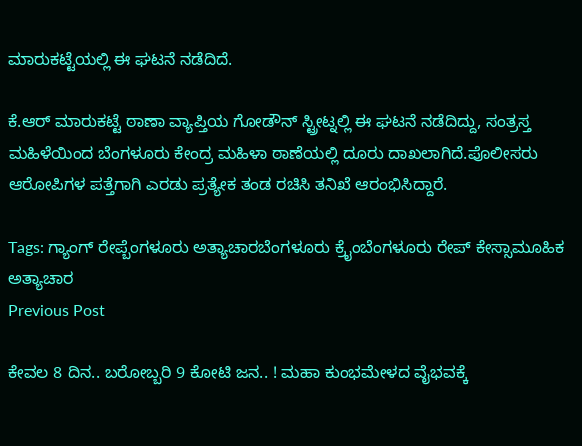ಮಾರುಕಟ್ಟೆಯಲ್ಲಿ ಈ ಘಟನೆ ನಡೆದಿದೆ.

ಕೆ.ಆರ್ ಮಾರುಕಟ್ಟೆ ಠಾಣಾ ವ್ಯಾಪ್ತಿಯ ಗೋಡೌನ್ ಸ್ಟ್ರೀಟ್ನಲ್ಲಿ ಈ ಘಟನೆ ನಡೆದಿದ್ದು, ಸಂತ್ರಸ್ತ ಮಹಿಳೆಯಿಂದ ಬೆಂಗಳೂರು ಕೇಂದ್ರ ಮಹಿಳಾ ಠಾಣೆಯಲ್ಲಿ ದೂರು ದಾಖಲಾಗಿದೆ.ಪೊಲೀಸರು ಆರೋಪಿಗಳ ಪತ್ತೆಗಾಗಿ ಎರಡು ಪ್ರತ್ಯೇಕ ತಂಡ ರಚಿಸಿ ತನಿಖೆ ಆರಂಭಿಸಿದ್ದಾರೆ.

Tags: ಗ್ಯಾಂಗ್ ರೇಪ್ಬೆಂಗಳೂರು ಅತ್ಯಾಚಾರಬೆಂಗಳೂರು ಕ್ರೈಂಬೆಂಗಳೂರು ರೇಪ್ ಕೇಸ್ಸಾಮೂಹಿಕ ಅತ್ಯಾಚಾರ
Previous Post

ಕೇವಲ 8 ದಿನ.. ಬರೋಬ್ಬರಿ 9 ಕೋಟಿ ಜನ.. ! ಮಹಾ ಕುಂಭಮೇಳದ ವೈಭವಕ್ಕೆ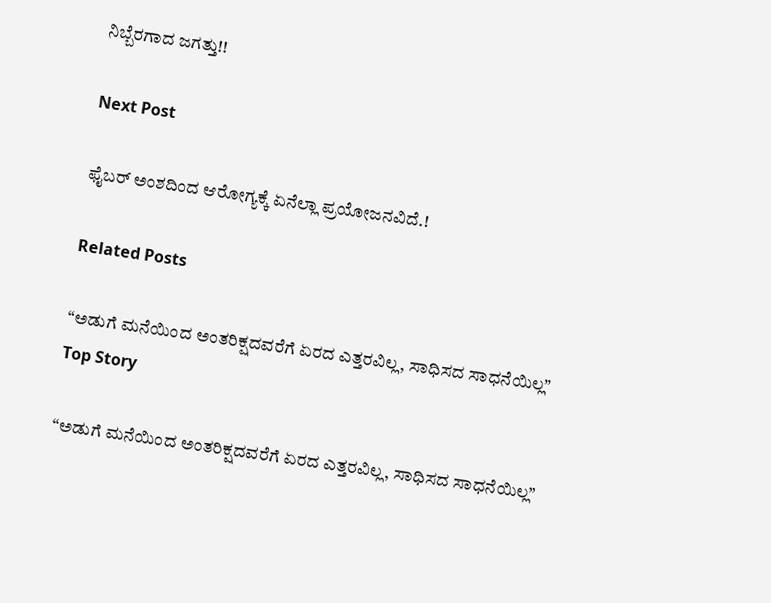ನಿಬ್ಬೆರಗಾದ ಜಗತ್ತು!!

Next Post

ಫೈಬರ್ ಅಂಶದಿಂದ ಆರೋಗ್ಯಕ್ಕೆ ಏನೆಲ್ಲಾ ಪ್ರಯೋಜನವಿದೆ.!

Related Posts

“ಅಡುಗೆ ಮನೆಯಿಂದ ಅಂತರಿಕ್ಷದವರೆಗೆ ಏರದ ಎತ್ತರವಿಲ್ಲ, ಸಾಧಿಸದ ಸಾಧನೆಯಿಲ್ಲ”
Top Story

“ಅಡುಗೆ ಮನೆಯಿಂದ ಅಂತರಿಕ್ಷದವರೆಗೆ ಏರದ ಎತ್ತರವಿಲ್ಲ, ಸಾಧಿಸದ ಸಾಧನೆಯಿಲ್ಲ”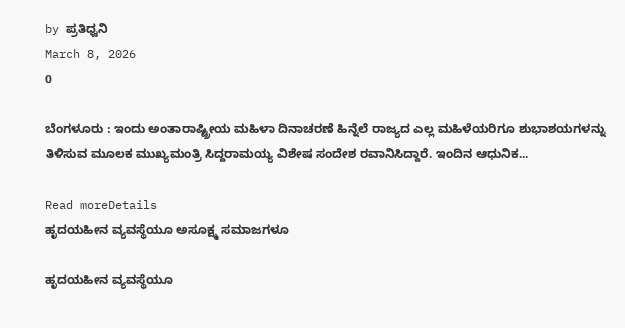by ಪ್ರತಿಧ್ವನಿ
March 8, 2026
0

ಬೆಂಗಳೂರು : ಇಂದು ಅಂತಾರಾಷ್ಟ್ರೀಯ ಮಹಿಳಾ ದಿನಾಚರಣೆ ಹಿನ್ನೆಲೆ ರಾಜ್ಯದ ಎಲ್ಲ ಮಹಿಳೆಯರಿಗೂ ಶುಭಾಶಯಗಳನ್ನು ತಿಳಿಸುವ ಮೂಲಕ ಮುಖ್ಯಮಂತ್ರಿ ಸಿದ್ದರಾಮಯ್ಯ ವಿಶೇಷ ಸಂದೇಶ ರವಾನಿಸಿದ್ದಾರೆ. ಇಂದಿನ ಆಧುನಿಕ‌...

Read moreDetails
ಹೃದಯಹೀನ ವ್ಯವಸ್ಥೆಯೂ ಅಸೂಕ್ಷ್ಮ ಸಮಾಜಗಳೂ

ಹೃದಯಹೀನ ವ್ಯವಸ್ಥೆಯೂ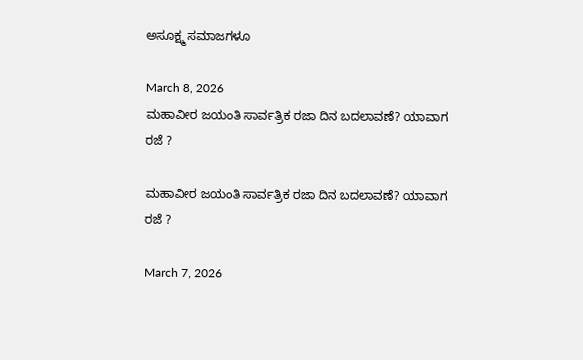ಅಸೂಕ್ಷ್ಮ ಸಮಾಜಗಳೂ

March 8, 2026
ಮಹಾವೀರ ಜಯಂತಿ ಸಾರ್ವತ್ರಿಕ ರಜಾ ದಿನ ಬದಲಾವಣೆ? ಯಾವಾಗ ರಜೆ ?

ಮಹಾವೀರ ಜಯಂತಿ ಸಾರ್ವತ್ರಿಕ ರಜಾ ದಿನ ಬದಲಾವಣೆ? ಯಾವಾಗ ರಜೆ ?

March 7, 2026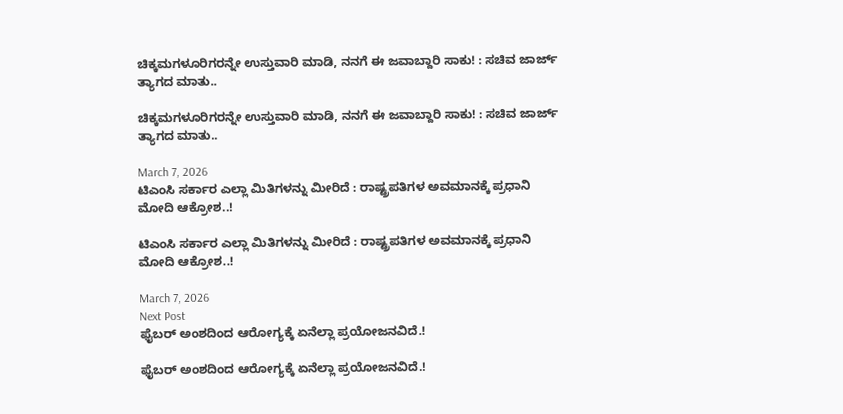ಚಿಕ್ಕಮಗಳೂರಿಗರನ್ನೇ ಉಸ್ತುವಾರಿ ಮಾಡಿ, ನನಗೆ ಈ ಜವಾಬ್ದಾರಿ ಸಾಕು! : ಸಚಿವ ಜಾರ್ಜ್‌ ತ್ಯಾಗದ ಮಾತು..

ಚಿಕ್ಕಮಗಳೂರಿಗರನ್ನೇ ಉಸ್ತುವಾರಿ ಮಾಡಿ, ನನಗೆ ಈ ಜವಾಬ್ದಾರಿ ಸಾಕು! : ಸಚಿವ ಜಾರ್ಜ್‌ ತ್ಯಾಗದ ಮಾತು..

March 7, 2026
ಟಿಎಂಸಿ ಸರ್ಕಾರ ಎಲ್ಲಾ ಮಿತಿಗಳನ್ನು ಮೀರಿದೆ : ರಾಷ್ಟ್ರಪತಿಗಳ ಅವಮಾನಕ್ಕೆ ಪ್ರಧಾನಿ ಮೋದಿ ಆಕ್ರೋಶ..!

ಟಿಎಂಸಿ ಸರ್ಕಾರ ಎಲ್ಲಾ ಮಿತಿಗಳನ್ನು ಮೀರಿದೆ : ರಾಷ್ಟ್ರಪತಿಗಳ ಅವಮಾನಕ್ಕೆ ಪ್ರಧಾನಿ ಮೋದಿ ಆಕ್ರೋಶ..!

March 7, 2026
Next Post
ಫೈಬರ್ ಅಂಶದಿಂದ ಆರೋಗ್ಯಕ್ಕೆ ಏನೆಲ್ಲಾ ಪ್ರಯೋಜನವಿದೆ.!

ಫೈಬರ್ ಅಂಶದಿಂದ ಆರೋಗ್ಯಕ್ಕೆ ಏನೆಲ್ಲಾ ಪ್ರಯೋಜನವಿದೆ.!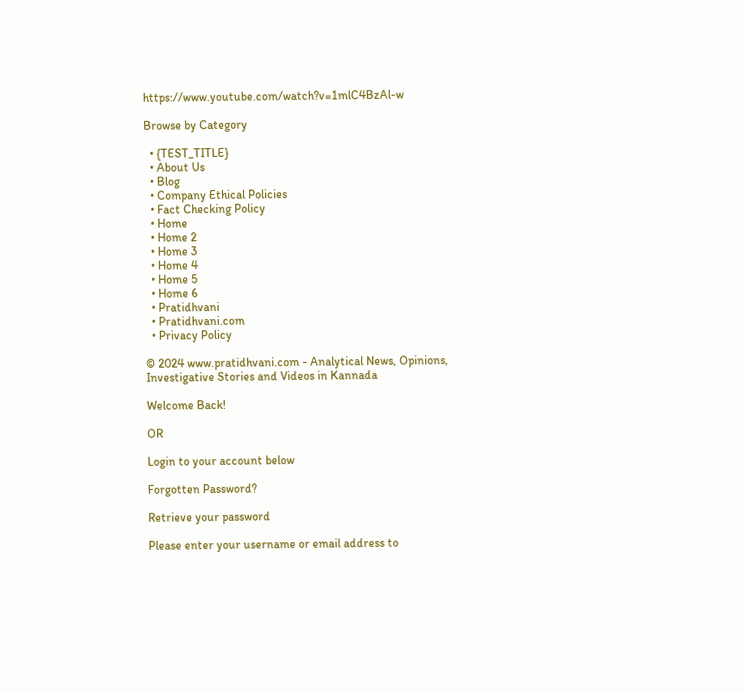https://www.youtube.com/watch?v=1mlC4BzAl-w

Browse by Category

  • {TEST_TITLE}
  • About Us
  • Blog
  • Company Ethical Policies
  • Fact Checking Policy
  • Home
  • Home 2
  • Home 3
  • Home 4
  • Home 5
  • Home 6
  • Pratidhvani
  • Pratidhvani.com
  • Privacy Policy

© 2024 www.pratidhvani.com - Analytical News, Opinions, Investigative Stories and Videos in Kannada

Welcome Back!

OR

Login to your account below

Forgotten Password?

Retrieve your password

Please enter your username or email address to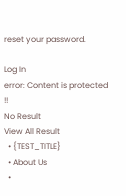reset your password.

Log In
error: Content is protected !!
No Result
View All Result
  • {TEST_TITLE}
  • About Us
  •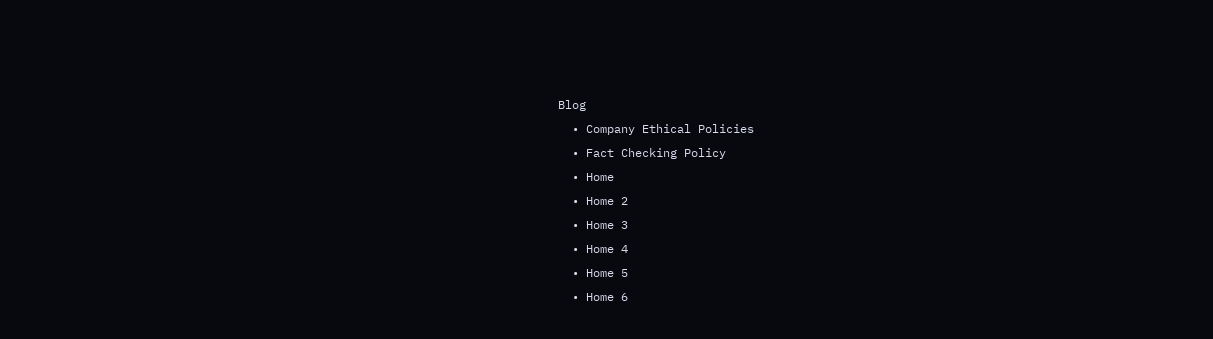Blog
  • Company Ethical Policies
  • Fact Checking Policy
  • Home
  • Home 2
  • Home 3
  • Home 4
  • Home 5
  • Home 6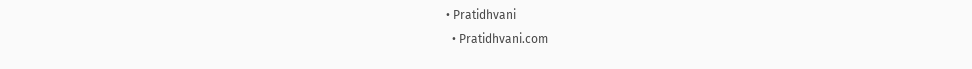• Pratidhvani
  • Pratidhvani.com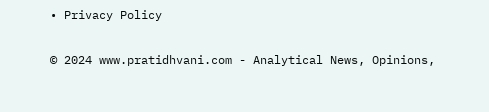• Privacy Policy

© 2024 www.pratidhvani.com - Analytical News, Opinions,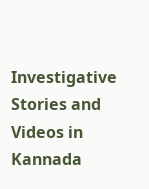Investigative Stories and Videos in Kannada